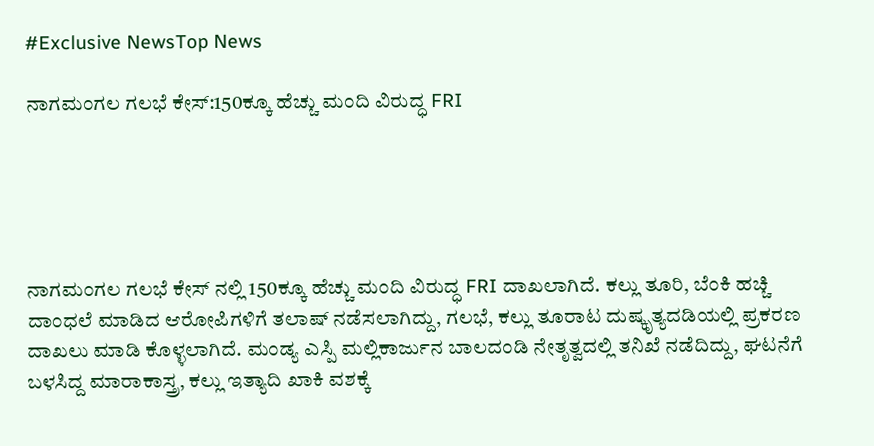#Exclusive NewsTop News

ನಾಗಮಂಗಲ ಗಲಭೆ ಕೇಸ್:150ಕ್ಕೂ ಹೆಚ್ಚು ಮಂದಿ ವಿರುದ್ಧ FRI





ನಾಗಮಂಗಲ ಗಲಭೆ ಕೇಸ್ ನಲ್ಲಿ 150ಕ್ಕೂ ಹೆಚ್ಚು ಮಂದಿ ವಿರುದ್ಧ FRI ದಾಖಲಾಗಿದೆ. ಕಲ್ಲು ತೂರಿ, ಬೆಂಕಿ ಹಚ್ಚಿ ದಾಂಧಲೆ ಮಾಡಿದ ಆರೋಪಿಗಳಿಗೆ ತಲಾಷ್ ನಡೆಸಲಾಗಿದ್ದು, ಗಲಭೆ, ಕಲ್ಲು ತೂರಾಟ ದುಷ್ಕೃತ್ಯದಡಿಯಲ್ಲಿ ಪ್ರಕರಣ ದಾಖಲು ಮಾಡಿ ಕೊಳ್ಳಲಾಗಿದೆ. ಮಂಡ್ಯ ಎಸ್ಪಿ ಮಲ್ಲಿಕಾರ್ಜುನ ಬಾಲದಂಡಿ ನೇತೃತ್ವದಲ್ಲಿ ತನಿಖೆ ನಡೆದಿದ್ದು, ಘಟನೆಗೆ ಬಳಸಿದ್ದ ಮಾರಾಕಾಸ್ತ್ರ, ಕಲ್ಲು ಇತ್ಯಾದಿ ಖಾಕಿ ವಶಕ್ಕೆ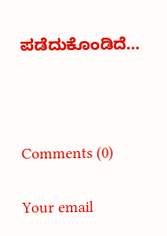ಪಡೆದುಕೊಂಡಿದೆ…



Comments (0)

Your email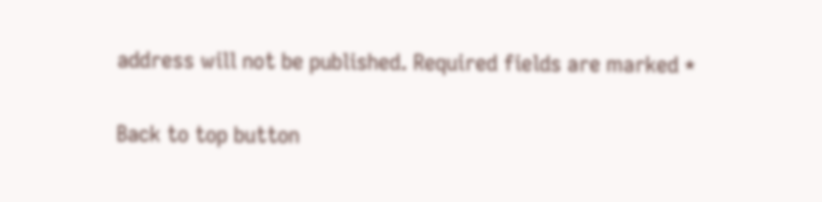address will not be published. Required fields are marked *

Back to top button